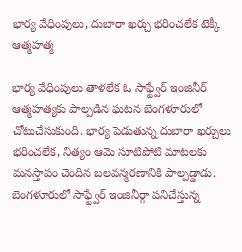భార్య వేధింపులు, దుబారా ఖర్చు భరించలేక టెక్కీ ఆత్మహత్మ

భార్య వేధింపులు తాళలేక ఓ సాఫ్ట్వేర్ ఇంజినీర్ ఆత్మహత్యకు పాల్పడిన ఘటన బెంగళూరులో చోటుచేసుకుంది. భార్య పెడుతున్న దుబారా ఖర్చులు భరించలేక, నిత్యం ఆమె సూటిపోటి మాటలకు మనస్తాపం చెందిన బలవన్మరణానికి పాల్పడ్డాడు. బెంగళూరులో సాఫ్ట్వేర్ ఇంజినీర్గా పనిచేస్తున్న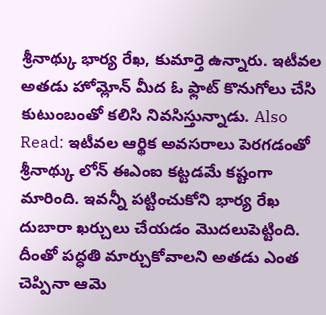శ్రీనాథ్కు భార్య రేఖ, కుమార్తె ఉన్నారు. ఇటీవల అతడు హోమ్లోన్ మీద ఓ ఫ్లాట్ కొనుగోలు చేసి కుటుంబంతో కలిసి నివసిస్తున్నాడు. Also Read: ఇటీవల ఆర్థిక అవసరాలు పెరగడంతో శ్రీనాథ్కు లోన్ ఈఎంఐ కట్టడమే కష్టంగా మారింది. ఇవన్నీ పట్టించుకోని భార్య రేఖ దుబారా ఖర్చులు చేయడం మొదలుపెట్టింది. దీంతో పద్ధతి మార్చుకోవాలని అతడు ఎంత చెప్పినా ఆమె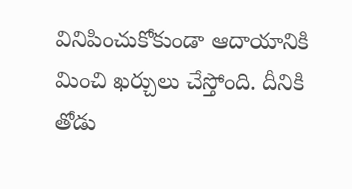వినిపించుకోకుండా ఆదాయానికి మించి ఖర్చులు చేస్తోంది. దీనికి తోడు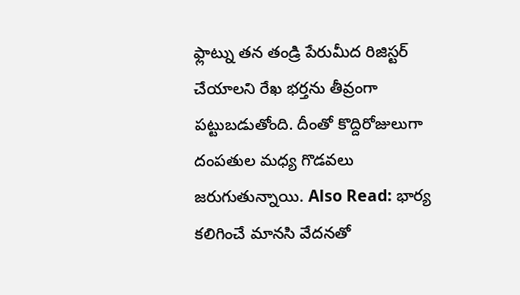ఫ్లాట్ను తన తండ్రి పేరుమీద రిజిస్టర్ చేయాలని రేఖ భర్తను తీవ్రంగా పట్టుబడుతోంది. దీంతో కొద్దిరోజులుగా దంపతుల మధ్య గొడవలు జరుగుతున్నాయి. Also Read: భార్య కలిగించే మానసి వేదనతో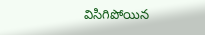విసిగిపోయిన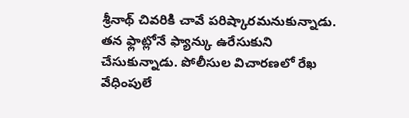శ్రీనాథ్ చివరికి చావే పరిష్కారమనుకున్నాడు. తన ఫ్లాట్లోనే ఫ్యాన్కు ఉరేసుకుని చేసుకున్నాడు. పోలీసుల విచారణలో రేఖ వేధింపులే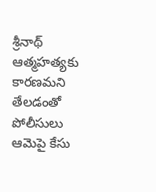శ్రీనాథ్ ఆత్మహత్యకు కారణమని తేలడంతో పోలీసులు ఆమెపై కేసు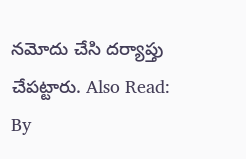నమోదు చేసి దర్యాప్తు చేపట్టారు. Also Read:
By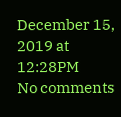December 15, 2019 at 12:28PM
No comments